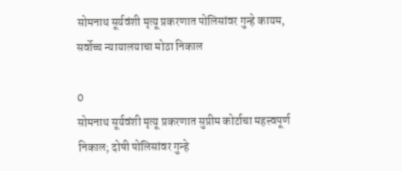सोमनाथ सूर्यवंशी मृत्यू प्रकरणात पोलिसांवर गुन्हे कायम, सर्वोच्च न्यायालयाचा मोठा निकाल

0
सोमनाथ सूर्यवंशी मृत्यू प्रकरणात सुप्रीम कोर्टाचा महत्त्वपूर्ण निकाल; दोषी पोलिसांवर गुन्हे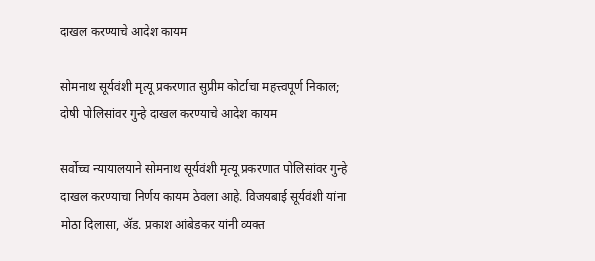दाखल करण्याचे आदेश कायम

सोमनाथ सूर्यवंशी मृत्यू प्रकरणात सुप्रीम कोर्टाचा महत्त्वपूर्ण निकाल; दोषी पोलिसांवर गुन्हे दाखल करण्याचे आदेश कायम

सर्वोच्च न्यायालयाने सोमनाथ सूर्यवंशी मृत्यू प्रकरणात पोलिसांवर गुन्हे दाखल करण्याचा निर्णय कायम ठेवला आहे. विजयबाई सूर्यवंशी यांना मोठा दिलासा, ॲड. प्रकाश आंबेडकर यांनी व्यक्त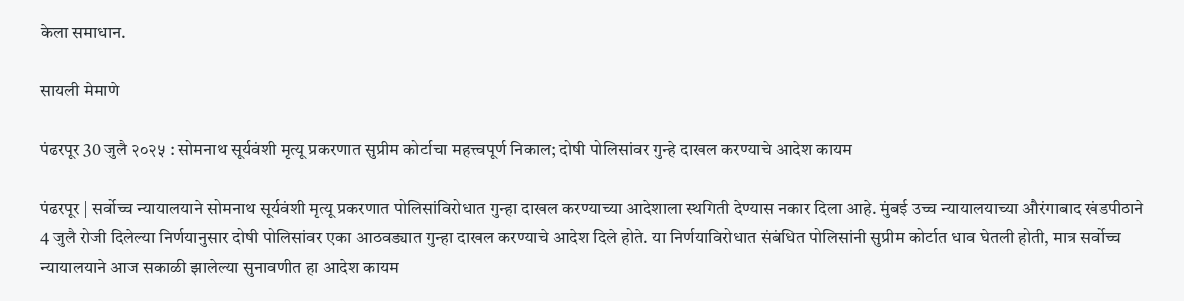केला समाधान.

सायली मेमाणे

पंढरपूर 30 जुलै २०२५ : सोमनाथ सूर्यवंशी मृत्यू प्रकरणात सुप्रीम कोर्टाचा महत्त्वपूर्ण निकाल; दोषी पोलिसांवर गुन्हे दाखल करण्याचे आदेश कायम

पंढरपूर | सर्वोच्च न्यायालयाने सोमनाथ सूर्यवंशी मृत्यू प्रकरणात पोलिसांविरोधात गुन्हा दाखल करण्याच्या आदेशाला स्थगिती देण्यास नकार दिला आहे. मुंबई उच्च न्यायालयाच्या औरंगाबाद खंडपीठाने 4 जुलै रोजी दिलेल्या निर्णयानुसार दोषी पोलिसांवर एका आठवड्यात गुन्हा दाखल करण्याचे आदेश दिले होते. या निर्णयाविरोधात संबंधित पोलिसांनी सुप्रीम कोर्टात धाव घेतली होती, मात्र सर्वोच्च न्यायालयाने आज सकाळी झालेल्या सुनावणीत हा आदेश कायम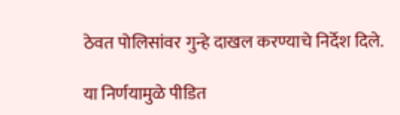ठेवत पोलिसांवर गुन्हे दाखल करण्याचे निर्देश दिले.

या निर्णयामुळे पीडित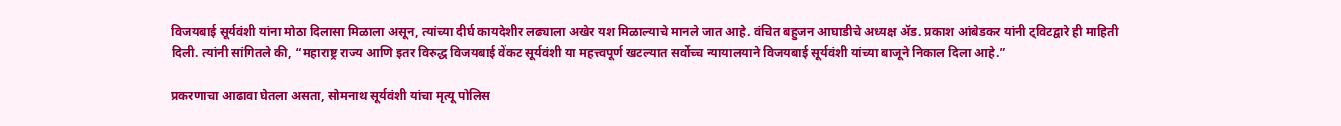विजयबाई सूर्यवंशी यांना मोठा दिलासा मिळाला असून, त्यांच्या दीर्घ कायदेशीर लढ्याला अखेर यश मिळाल्याचे मानले जात आहे. वंचित बहुजन आघाडीचे अध्यक्ष ॲड. प्रकाश आंबेडकर यांनी ट्विटद्वारे ही माहिती दिली. त्यांनी सांगितले की, “महाराष्ट्र राज्य आणि इतर विरुद्ध विजयबाई वेंकट सूर्यवंशी या महत्त्वपूर्ण खटल्यात सर्वोच्च न्यायालयाने विजयबाई सूर्यवंशी यांच्या बाजूने निकाल दिला आहे.”

प्रकरणाचा आढावा घेतला असता, सोमनाथ सूर्यवंशी यांचा मृत्यू पोलिस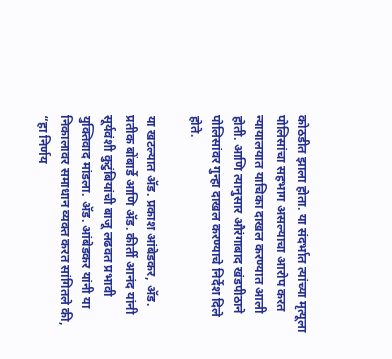कोठडीत झाला होता. या संदर्भात त्यांच्या मृत्यूला पोलिसांचा सहभाग असल्याचा आरोप करत न्यायालयात याचिका दाखल करण्यात आली होती. आणि त्यानुसार औरंगाबाद खंडपीठाने पोलिसांवर गुन्हा दाखल करण्याचे निर्देश दिले होते.

या खटल्यात ॲड. प्रकाश आंबेडकर, ॲड. प्रतीक बोंबार्डे आणि ॲड. कीर्ती आनंद यांनी सूर्यवंशी कुटुंबियांची बाजू लढवत प्रभावी युक्तिवाद मांडला. ॲड. आंबेडकर यांनी या निकालावर समाधान व्यक्त करत सांगितले की, “हा निर्णय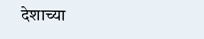देशाच्या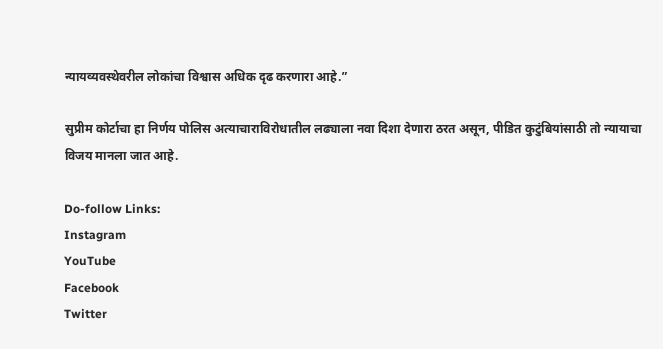न्यायव्यवस्थेवरील लोकांचा विश्वास अधिक दृढ करणारा आहे.”

सुप्रीम कोर्टाचा हा निर्णय पोलिस अत्याचाराविरोधातील लढ्याला नवा दिशा देणारा ठरत असून, पीडित कुटुंबियांसाठी तो न्यायाचा विजय मानला जात आहे.

Do-follow Links:
Instagram
YouTube
Facebook
Twitter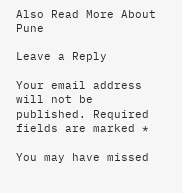Also Read More About Pune

Leave a Reply

Your email address will not be published. Required fields are marked *

You may have missed